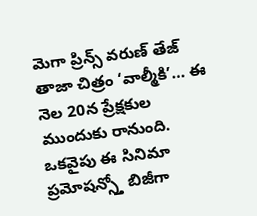మెగా ప్రిన్స్ వరుణ్ తేజ్ తాజా చిత్రం ‘వాల్మీకి’… ఈ నెల 20న ప్రేక్షకుల ముందుకు రానుంది. ఒకవైపు ఈ సినిమా ప్రమోషన్స్తో బిజీగా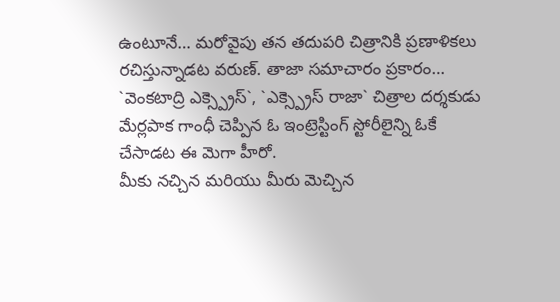ఉంటూనే… మరోవైపు తన తదుపరి చిత్రానికి ప్రణాళికలు రచిస్తున్నాడట వరుణ్. తాజా సమాచారం ప్రకారం… `వెంకటాద్రి ఎక్స్ప్రెస్`, `ఎక్స్ప్రెస్ రాజా` చిత్రాల దర్శకుడు మేర్లపాక గాంధీ చెప్పిన ఓ ఇంట్రెస్టింగ్ స్టోరీలైన్ని ఓకే చేసాడట ఈ మెగా హీరో.
మీకు నచ్చిన మరియు మీరు మెచ్చిన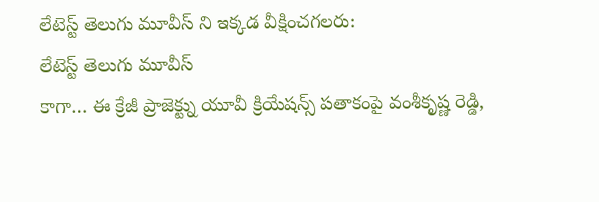లేటెస్ట్ తెలుగు మూవీస్ ని ఇక్కడ వీక్షించగలరు:
లేటెస్ట్ తెలుగు మూవీస్
కాగా… ఈ క్రేజీ ప్రాజెక్ట్ను యూవీ క్రియేషన్స్ పతాకంపై వంశీకృష్ణ రెడ్డి,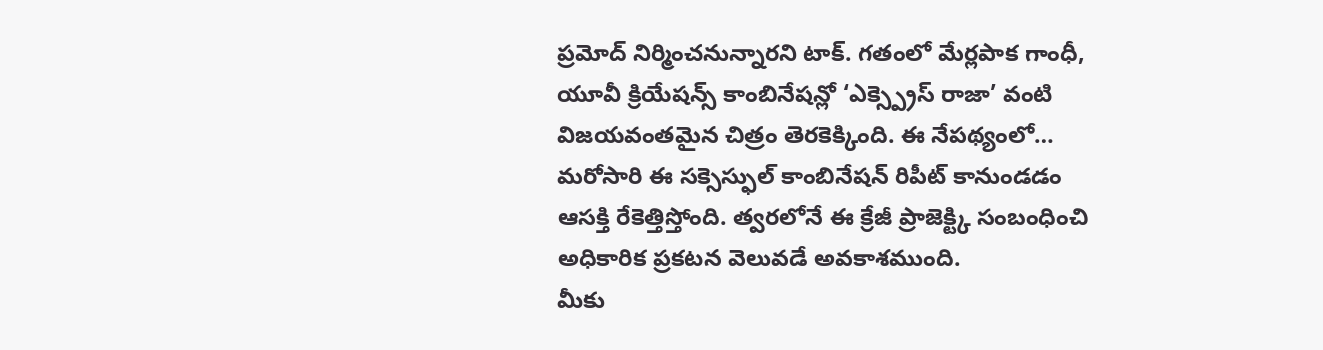ప్రమోద్ నిర్మించనున్నారని టాక్. గతంలో మేర్లపాక గాంధీ, యూవీ క్రియేషన్స్ కాంబినేషన్లో ‘ఎక్స్ప్రెస్ రాజా’ వంటి విజయవంతమైన చిత్రం తెరకెక్కింది. ఈ నేపథ్యంలో… మరోసారి ఈ సక్సెస్ఫుల్ కాంబినేషన్ రిపీట్ కానుండడం ఆసక్తి రేకెత్తిస్తోంది. త్వరలోనే ఈ క్రేజీ ప్రాజెక్ట్కి సంబంధించి అధికారిక ప్రకటన వెలువడే అవకాశముంది.
మీకు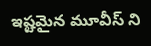ఇష్టమైన మూవీస్ ని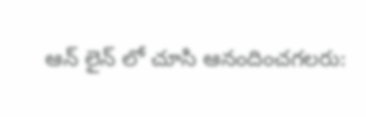ఆన్ లైన్ లో చూసి ఆనందించగలరు: